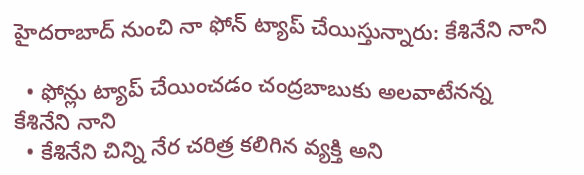హైదరాబాద్ నుంచి నా ఫోన్ ట్యాప్ చేయిస్తున్నారు: కేశినేని నాని

  • ఫోన్లు ట్యాప్ చేయించడం చంద్రబాబుకు అలవాటేనన్న కేశినేని నాని
  • కేశినేని చిన్ని నేర చరిత్ర కలిగిన వ్యక్తి అని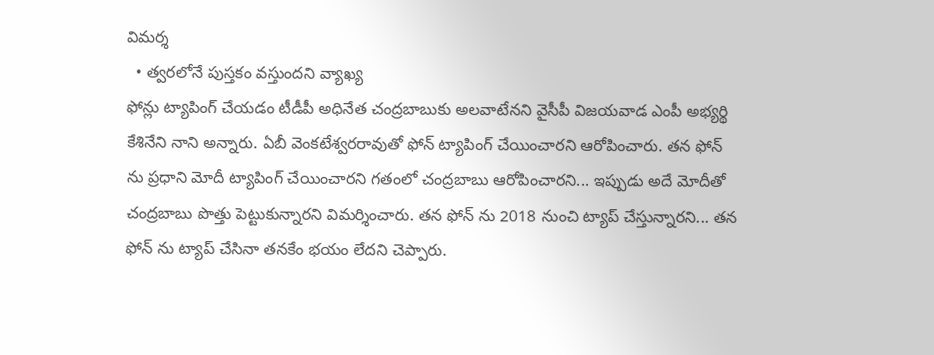విమర్శ
  • త్వరలోనే పుస్తకం వస్తుందని వ్యాఖ్య
ఫోన్లు ట్యాపింగ్ చేయడం టీడీపీ అధినేత చంద్రబాబుకు అలవాటేనని వైసీపీ విజయవాడ ఎంపీ అభ్యర్థి కేశినేని నాని అన్నారు. ఏబీ వెంకటేశ్వరరావుతో ఫోన్ ట్యాపింగ్ చేయించారని ఆరోపించారు. తన ఫోన్ ను ప్రధాని మోదీ ట్యాపింగ్ చేయించారని గతంలో చంద్రబాబు ఆరోపించారని... ఇప్పుడు అదే మోదీతో చంద్రబాబు పొత్తు పెట్టుకున్నారని విమర్శించారు. తన ఫోన్ ను 2018 నుంచి ట్యాప్ చేస్తున్నారని... తన ఫోన్ ను ట్యాప్ చేసినా తనకేం భయం లేదని చెప్పారు.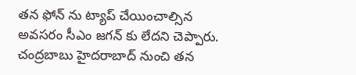తన ఫోన్ ను ట్యాప్ చేయించాల్సిన అవసరం సీఎం జగన్ కు లేదని చెప్పారు. చంద్రబాబు హైదరాబాద్ నుంచి తన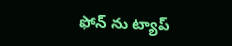ఫోన్ ను ట్యాప్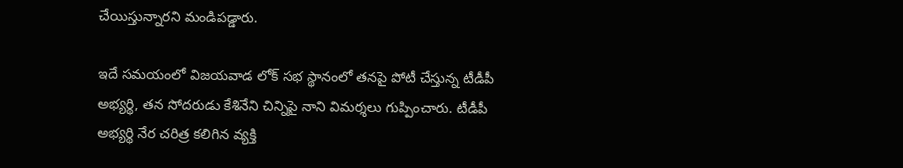చేయిస్తున్నారని మండిపడ్డారు.

ఇదే సమయంలో విజయవాడ లోక్ సభ స్థానంలో తనపై పోటీ చేస్తున్న టీడీపీ అభ్యర్థి, తన సోదరుడు కేశినేని చిన్నిపై నాని విమర్శలు గుప్పించారు. టీడీపీ అభ్యర్థి నేర చరిత్ర కలిగిన వ్యక్తి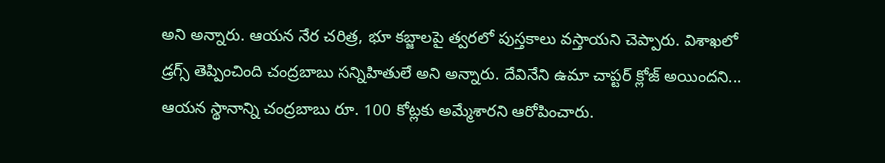అని అన్నారు. ఆయన నేర చరిత్ర, భూ కబ్జాలపై త్వరలో పుస్తకాలు వస్తాయని చెప్పారు. విశాఖలో డ్రగ్స్ తెప్పించింది చంద్రబాబు సన్నిహితులే అని అన్నారు. దేవినేని ఉమా చాప్టర్ క్లోజ్ అయిందని... ఆయన స్థానాన్ని చంద్రబాబు రూ. 100 కోట్లకు అమ్మేశారని ఆరోపించారు.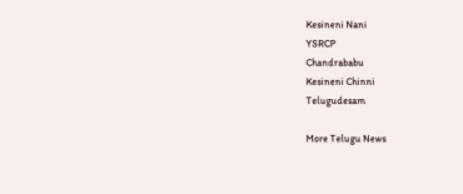Kesineni Nani
YSRCP
Chandrababu
Kesineni Chinni
Telugudesam

More Telugu News